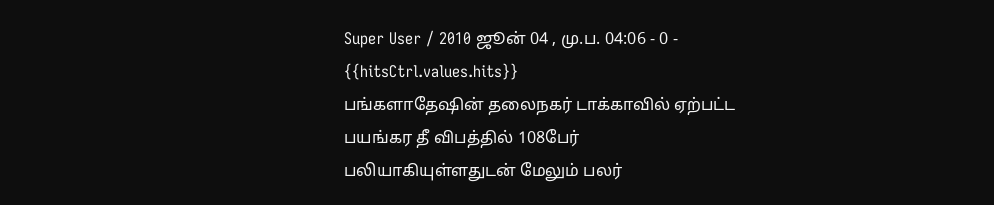Super User / 2010 ஜூன் 04 , மு.ப. 04:06 - 0 - {{hitsCtrl.values.hits}}
பங்களாதேஷின் தலைநகர் டாக்காவில் ஏற்பட்ட பயங்கர தீ விபத்தில் 108பேர் பலியாகியுள்ளதுடன் மேலும் பலர்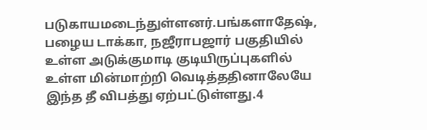படுகாயமடைந்துள்ளனர்.பங்களாதேஷ், பழைய டாக்கா, நஜீராபஜார் பகுதியில் உள்ள அடுக்குமாடி குடியிருப்புகளில் உள்ள மின்மாற்றி வெடித்ததினாலேயே இந்த தீ விபத்து ஏற்பட்டுள்ளது.4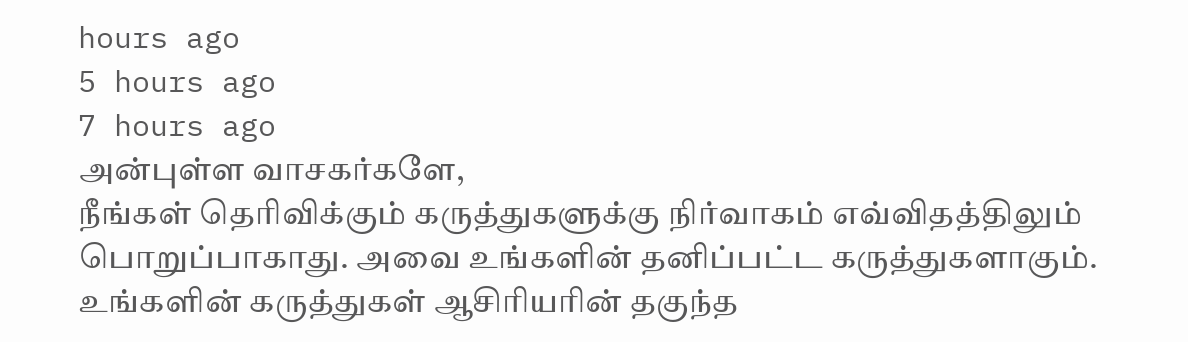hours ago
5 hours ago
7 hours ago
அன்புள்ள வாசகர்களே,
நீங்கள் தெரிவிக்கும் கருத்துகளுக்கு நிர்வாகம் எவ்விதத்திலும் பொறுப்பாகாது. அவை உங்களின் தனிப்பட்ட கருத்துகளாகும். உங்களின் கருத்துகள் ஆசிரியரின் தகுந்த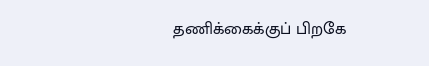தணிக்கைக்குப் பிறகே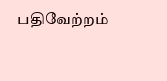பதிவேற்றம்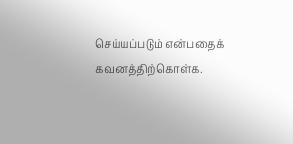செய்யப்படும் என்பதைக் கவனத்திற்கொள்க.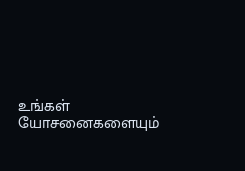உங்கள் யோசனைகளையும்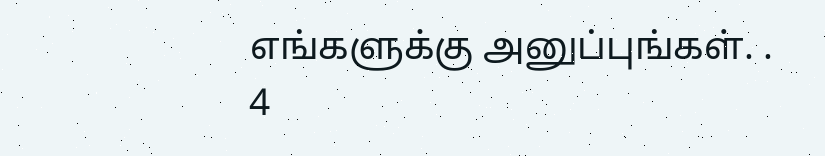எங்களுக்கு அனுப்புங்கள். .
4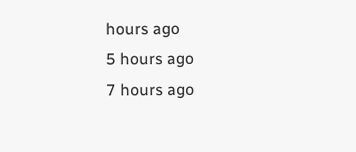hours ago
5 hours ago
7 hours ago